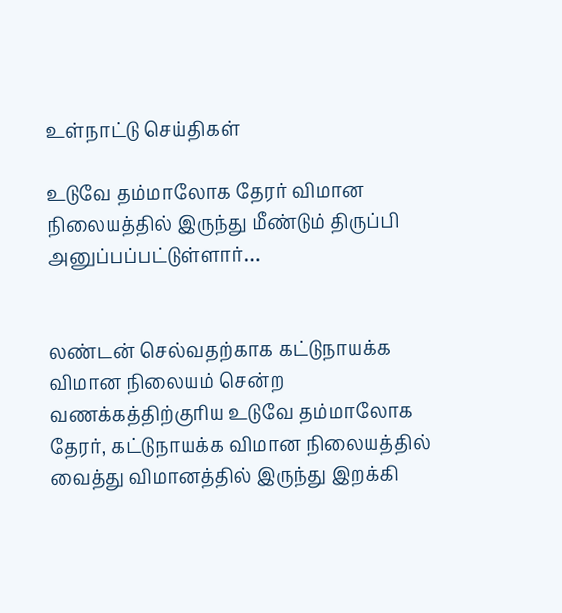உள்நாட்டு செய்திகள்

உடுவே தம்மாலோக தேரர் விமான நிலையத்தில் இருந்து மீண்டும் திருப்பி அனுப்பப்பட்டுள்ளார்…


லண்டன் செல்வதற்காக கட்டுநாயக்க விமான நிலையம் சென்ற வணக்கத்திற்குரிய உடுவே தம்மாலோக தேரர், கட்டுநாயக்க விமான நிலையத்தில் வைத்து விமானத்தில் இருந்து இறக்கி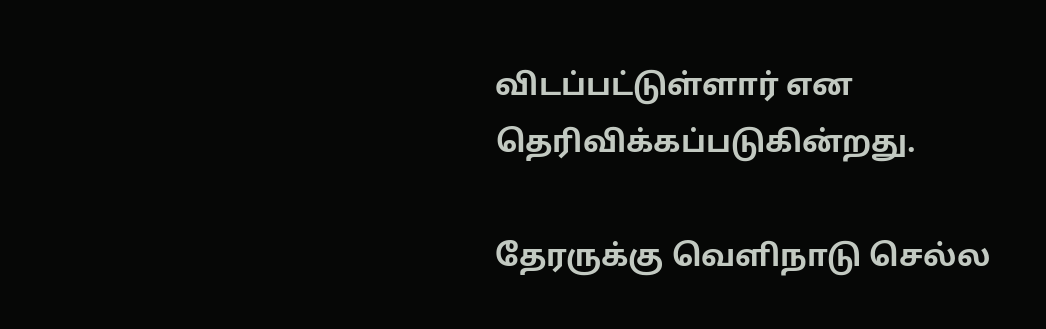விடப்பட்டுள்ளார் என தெரிவிக்கப்படுகின்றது.

தேரருக்கு வௌிநாடு செல்ல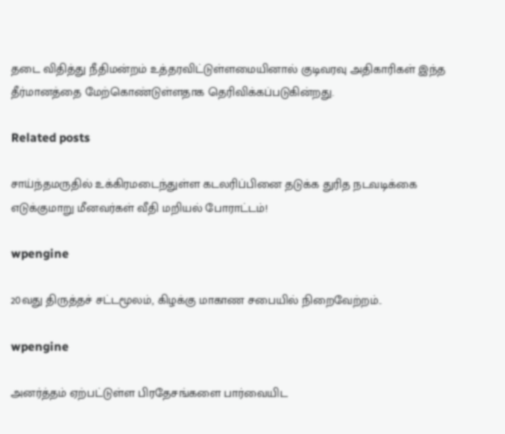தடை விதித்து நீதிமன்றம் உத்தரவிட்டுள்ளமையினால் குடிவரவு அதிகாரிகள் இந்த தீர்மானத்தை மேற்கொண்டுள்ளதாக தெரிவிக்கப்படுகின்றது.

Related posts

சாய்ந்தமருதில் உக்கிரமடைந்துள்ள கடலரிப்பினை தடுக்க துரித நடவடிக்கை எடுக்குமாறு மீனவர்கள் வீதி மறியல் போராட்டம்!

wpengine

20வது திருத்தச் சட்டமூலம், கிழக்கு மாகாண சபையில் நிறைவேற்றம்..

wpengine

அனர்த்தம் ஏற்பட்டுள்ள பிரதேசங்களை பார்வையிட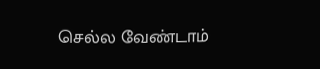செல்ல வேண்டாம்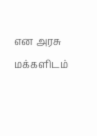என அரசு மக்களிடம்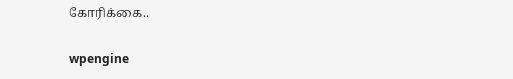கோரிக்கை..

wpengine